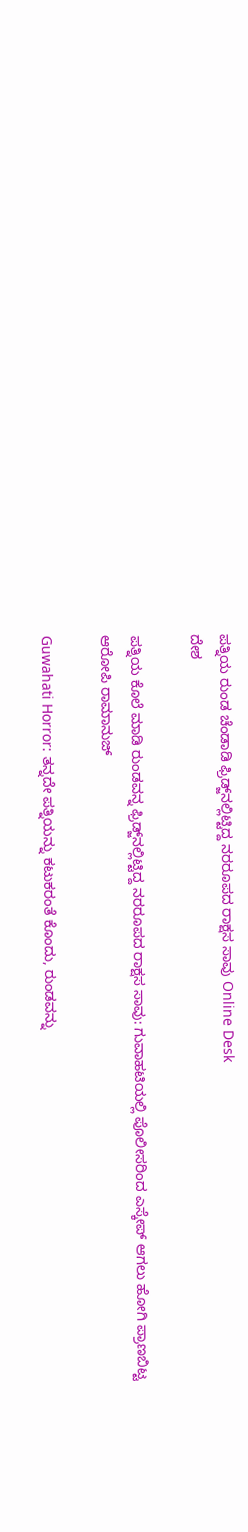ಪತ್ನಿಯ ರುಂಡ ಚೆಂಡಾಡಿ ಫ್ರಿಡ್ಜ್‌ನಲ್ಲಿಟ್ಟಿದ್ದ ನರರೂಪದ ರಾಕ್ಷಸ ಸಾವು Online Desk
ದೇಶ

ಪತ್ನಿಯ ಕೊಲೆ ಮಾಡಿ ರುಂಡವನ್ನ ಫ್ರಿಡ್ಜ್‌ನಲ್ಲಿಟ್ಟಿದ್ದ ನರರೂಪದ ರಾಕ್ಷಸ ಸಾವು: ಗುವಾಹಟಿಯಲ್ಲಿ ಪೊಲೀಸರಿಂದ ಎಸ್ಕೇಪ್ ಆಗಲು ಹೋಗಿ ಪ್ರಾಣಬಿಟ್ಟ ಆರೋಪಿ ರಾಮಾನುಜ್

Guwahati Horror: ತನ್ನದೇ ಪತ್ನಿಯನ್ನು ಕಟುಕರಂತೆ ಕೊಂದು, ರುಂಡವನ್ನು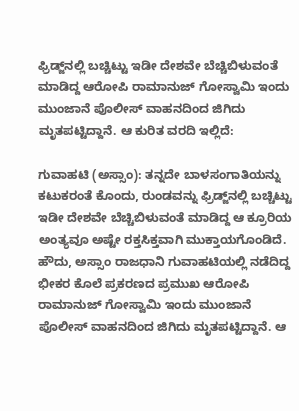ಫ್ರಿಡ್ಜ್‌ನಲ್ಲಿ ಬಚ್ಚಿಟ್ಟು ಇಡೀ ದೇಶವೇ ಬೆಚ್ಚಿಬಿಳುವಂತೆ ಮಾಡಿದ್ದ ಆರೋಪಿ ರಾಮಾನುಜ್ ಗೋಸ್ವಾಮಿ ಇಂದು ಮುಂಜಾನೆ ಪೊಲೀಸ್ ವಾಹನದಿಂದ ಜಿಗಿದು ಮೃತಪಟ್ಟಿದ್ದಾನೆ. ಆ ಕುರಿತ ವರದಿ ಇಲ್ಲಿದೆ:

ಗುವಾಹಟಿ (ಅಸ್ಸಾಂ): ತನ್ನದೇ ಬಾಳಸಂಗಾತಿಯನ್ನು ಕಟುಕರಂತೆ ಕೊಂದು, ರುಂಡವನ್ನು ಫ್ರಿಡ್ಜ್‌ನಲ್ಲಿ ಬಚ್ಚಿಟ್ಟು ಇಡೀ ದೇಶವೇ ಬೆಚ್ಚಿಬಿಳುವಂತೆ ಮಾಡಿದ್ದ ಆ ಕ್ರೂರಿಯ ಅಂತ್ಯವೂ ಅಷ್ಟೇ ರಕ್ತಸಿಕ್ತವಾಗಿ ಮುಕ್ತಾಯಗೊಂಡಿದೆ. ಹೌದು, ಅಸ್ಸಾಂ ರಾಜಧಾನಿ ಗುವಾಹಟಿಯಲ್ಲಿ ನಡೆದಿದ್ದ ಭೀಕರ ಕೊಲೆ ಪ್ರಕರಣದ ಪ್ರಮುಖ ಆರೋಪಿ ರಾಮಾನುಜ್ ಗೋಸ್ವಾಮಿ ಇಂದು ಮುಂಜಾನೆ ಪೊಲೀಸ್ ವಾಹನದಿಂದ ಜಿಗಿದು ಮೃತಪಟ್ಟಿದ್ದಾನೆ. ಆ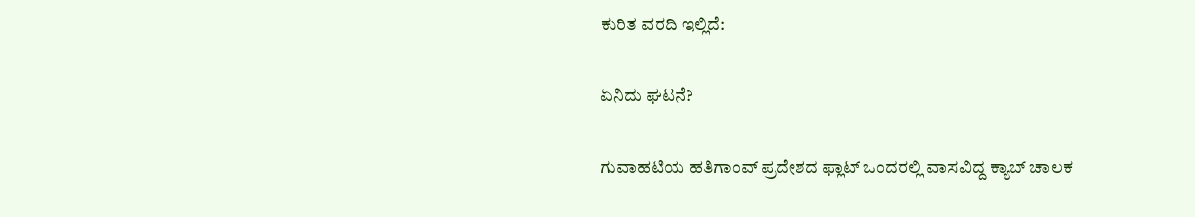ಕುರಿತ ವರದಿ ಇಲ್ಲಿದೆ:

ಏನಿದು ಘಟನೆ?

ಗುವಾಹಟಿಯ ಹತಿಗಾಂವ್ ಪ್ರದೇಶದ ಫ್ಲಾಟ್‌ ಒಂದರಲ್ಲಿ ವಾಸವಿದ್ದ ಕ್ಯಾಬ್ ಚಾಲಕ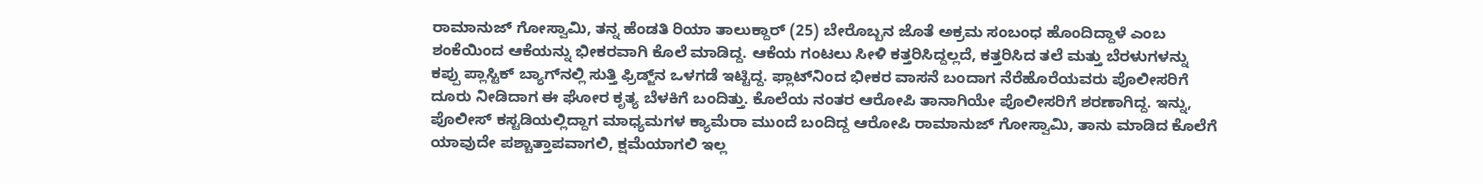ರಾಮಾನುಜ್ ಗೋಸ್ವಾಮಿ, ತನ್ನ ಹೆಂಡತಿ ರಿಯಾ ತಾಲುಕ್ದಾರ್ (25) ಬೇರೊಬ್ಬನ ಜೊತೆ ಅಕ್ರಮ ಸಂಬಂಧ ಹೊಂದಿದ್ದಾಳೆ ಎಂಬ ಶಂಕೆಯಿಂದ ಆಕೆಯನ್ನು ಭೀಕರವಾಗಿ ಕೊಲೆ ಮಾಡಿದ್ದ. ಆಕೆಯ ಗಂಟಲು ಸೀಳಿ ಕತ್ತರಿಸಿದ್ದಲ್ಲದೆ, ಕತ್ತರಿಸಿದ ತಲೆ ಮತ್ತು ಬೆರಳುಗಳನ್ನು ಕಪ್ಪು ಪ್ಲಾಸ್ಟಿಕ್ ಬ್ಯಾಗ್‌ನಲ್ಲಿ ಸುತ್ತಿ ಫ್ರಿಡ್ಜ್‌ನ ಒಳಗಡೆ ಇಟ್ಟಿದ್ದ. ಫ್ಲಾಟ್‌ನಿಂದ ಭೀಕರ ವಾಸನೆ ಬಂದಾಗ ನೆರೆಹೊರೆಯವರು ಪೊಲೀಸರಿಗೆ ದೂರು ನೀಡಿದಾಗ ಈ ಘೋರ ಕೃತ್ಯ ಬೆಳಕಿಗೆ ಬಂದಿತ್ತು. ಕೊಲೆಯ ನಂತರ ಆರೋಪಿ ತಾನಾಗಿಯೇ ಪೊಲೀಸರಿಗೆ ಶರಣಾಗಿದ್ದ. ಇನ್ನು, ಪೊಲೀಸ್ ಕಸ್ಟಡಿಯಲ್ಲಿದ್ದಾಗ ಮಾಧ್ಯಮಗಳ ಕ್ಯಾಮೆರಾ ಮುಂದೆ ಬಂದಿದ್ದ ಆರೋಪಿ ರಾಮಾನುಜ್ ಗೋಸ್ವಾಮಿ, ತಾನು ಮಾಡಿದ ಕೊಲೆಗೆ ಯಾವುದೇ ಪಶ್ಚಾತ್ತಾಪವಾಗಲಿ, ಕ್ಷಮೆಯಾಗಲಿ ಇಲ್ಲ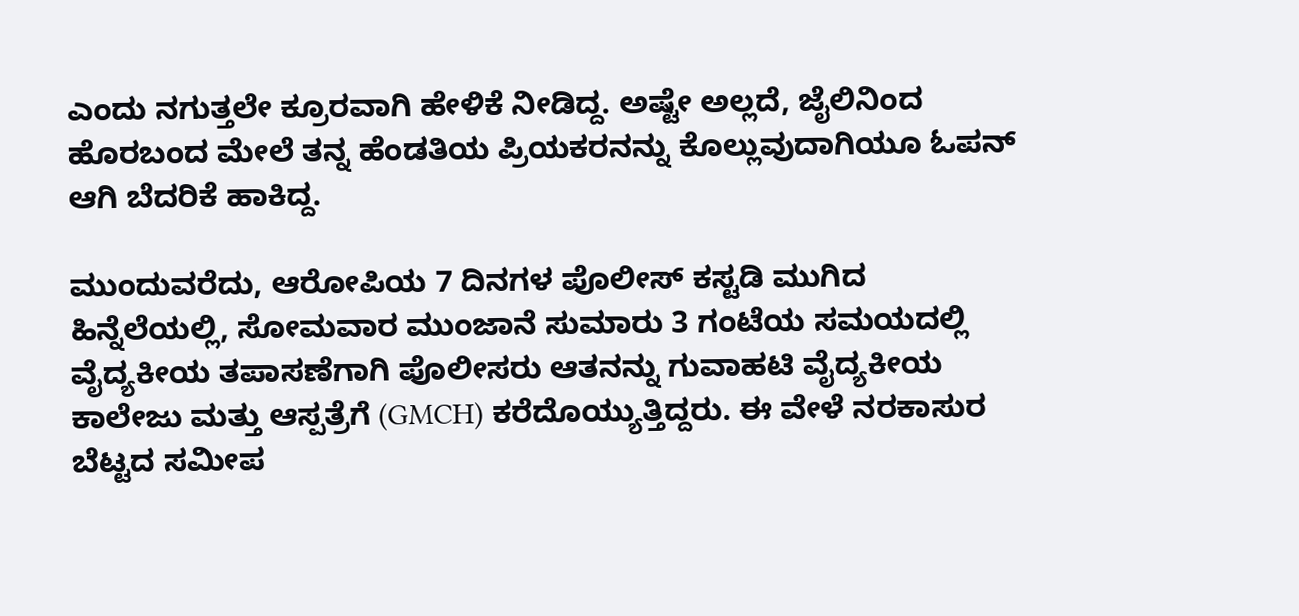ಎಂದು ನಗುತ್ತಲೇ ಕ್ರೂರವಾಗಿ ಹೇಳಿಕೆ ನೀಡಿದ್ದ. ಅಷ್ಟೇ ಅಲ್ಲದೆ, ಜೈಲಿನಿಂದ ಹೊರಬಂದ ಮೇಲೆ ತನ್ನ ಹೆಂಡತಿಯ ಪ್ರಿಯಕರನನ್ನು ಕೊಲ್ಲುವುದಾಗಿಯೂ ಓಪನ್ ಆಗಿ ಬೆದರಿಕೆ ಹಾಕಿದ್ದ.

ಮುಂದುವರೆದು, ಆರೋಪಿಯ 7 ದಿನಗಳ ಪೊಲೀಸ್ ಕಸ್ಟಡಿ ಮುಗಿದ ಹಿನ್ನೆಲೆಯಲ್ಲಿ, ಸೋಮವಾರ ಮುಂಜಾನೆ ಸುಮಾರು 3 ಗಂಟೆಯ ಸಮಯದಲ್ಲಿ ವೈದ್ಯಕೀಯ ತಪಾಸಣೆಗಾಗಿ ಪೊಲೀಸರು ಆತನನ್ನು ಗುವಾಹಟಿ ವೈದ್ಯಕೀಯ ಕಾಲೇಜು ಮತ್ತು ಆಸ್ಪತ್ರೆಗೆ (GMCH) ಕರೆದೊಯ್ಯುತ್ತಿದ್ದರು. ಈ ವೇಳೆ ನರಕಾಸುರ ಬೆಟ್ಟದ ಸಮೀಪ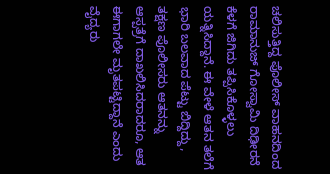ಚಲಿಸುತ್ತಿದ್ದ ಪೊಲೀಸ್ ವಾಹನದಿಂದ ರಾಮಾನುಜ್ ಗೋಸ್ವಾಮಿ ದಿಢೀರನೆ ಕೆಳಗೆ ಜಿಗಿದು ತಪ್ಪಿಸಿಕೊಳ್ಳಲು ಯತ್ನಿಸಿದ್ದಾನೆ. ಈ ವೇಳೆ ಆತನ ತಲೆಗೆ ಭಾರಿ ಬಲವಾದ ಪೆಟ್ಟು ಬಿದ್ದಿದ್ದು, ತಕ್ಷಣ ಪೊಲೀಸರು ಆತನನ್ನು ಆಸ್ಪತ್ರೆಗೆ ದಾಖಲಿಸಿದರಾದರೂ, ಆತ ಈಗಾಗಲೇ ಮೃತಪಟ್ಟಿದ್ದಾನೆ ಎಂದು ವೈದ್ಯರು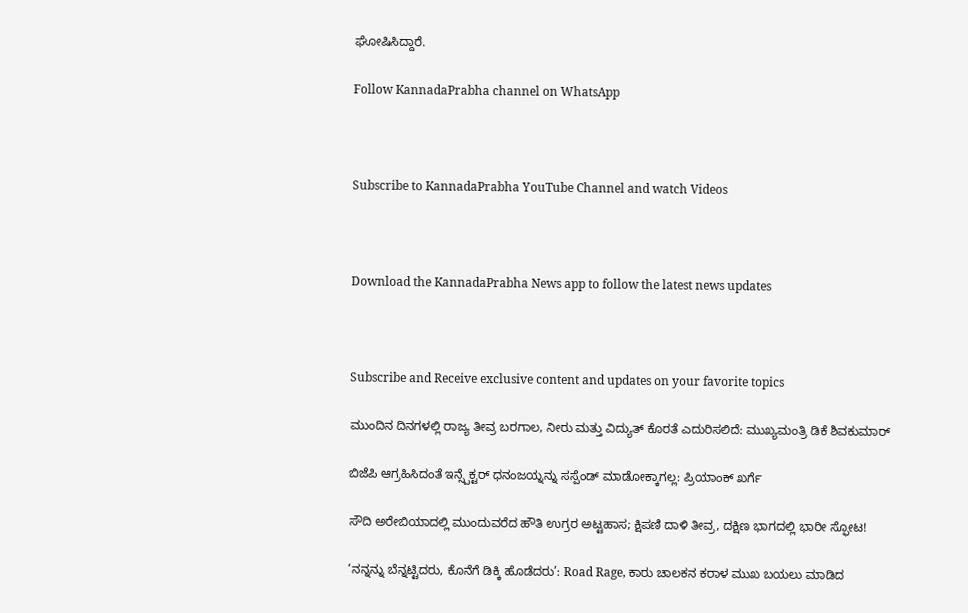ಘೋಷಿಸಿದ್ದಾರೆ.

Follow KannadaPrabha channel on WhatsApp



Subscribe to KannadaPrabha YouTube Channel and watch Videos



Download the KannadaPrabha News app to follow the latest news updates



Subscribe and Receive exclusive content and updates on your favorite topics

ಮುಂದಿನ ದಿನಗಳಲ್ಲಿ ರಾಜ್ಯ ತೀವ್ರ ಬರಗಾಲ, ನೀರು ಮತ್ತು ವಿದ್ಯುತ್‌ ಕೊರತೆ ಎದುರಿಸಲಿದೆ: ಮುಖ್ಯಮಂತ್ರಿ ಡಿಕೆ ಶಿವಕುಮಾರ್

ಬಿಜೆಪಿ ಆಗ್ರಹಿಸಿದಂತೆ ಇನ್ಸ್ಪೆಕ್ಟರ್ ಧನಂಜಯ್ನನ್ನು ಸಸ್ಪೆಂಡ್ ಮಾಡೋಕ್ಕಾಗಲ್ಲ: ಪ್ರಿಯಾಂಕ್ ಖರ್ಗೆ

ಸೌದಿ ಅರೇಬಿಯಾದಲ್ಲಿ ಮುಂದುವರೆದ ಹೌತಿ ಉಗ್ರರ ಅಟ್ಟಹಾಸ; ಕ್ಷಿಪಣಿ ದಾಳಿ ತೀವ್ರ, ದಕ್ಷಿಣ ಭಾಗದಲ್ಲಿ ಭಾರೀ ಸ್ಫೋಟ!

‘ನನ್ನನ್ನು ಬೆನ್ನಟ್ಟಿದರು, ಕೊನೆಗೆ ಡಿಕ್ಕಿ ಹೊಡೆದರು’: Road Rage, ಕಾರು ಚಾಲಕನ ಕರಾಳ ಮುಖ ಬಯಲು ಮಾಡಿದ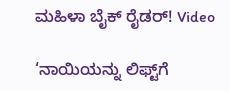ಮಹಿಳಾ ಬೈಕ್ ರೈಡರ್! Video

‘ನಾಯಿಯನ್ನು ಲಿಫ್ಟ್‌ಗೆ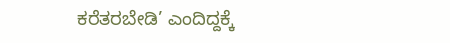ಕರೆತರಬೇಡಿ’ ಎಂದಿದ್ದಕ್ಕೆ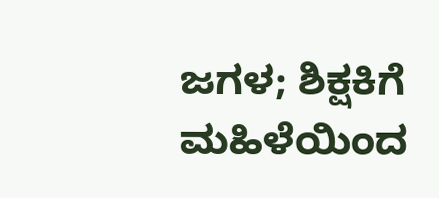ಜಗಳ; ಶಿಕ್ಷಕಿಗೆ ಮಹಿಳೆಯಿಂದ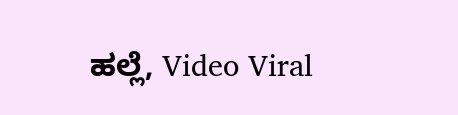ಹಲ್ಲೆ, Video Viral